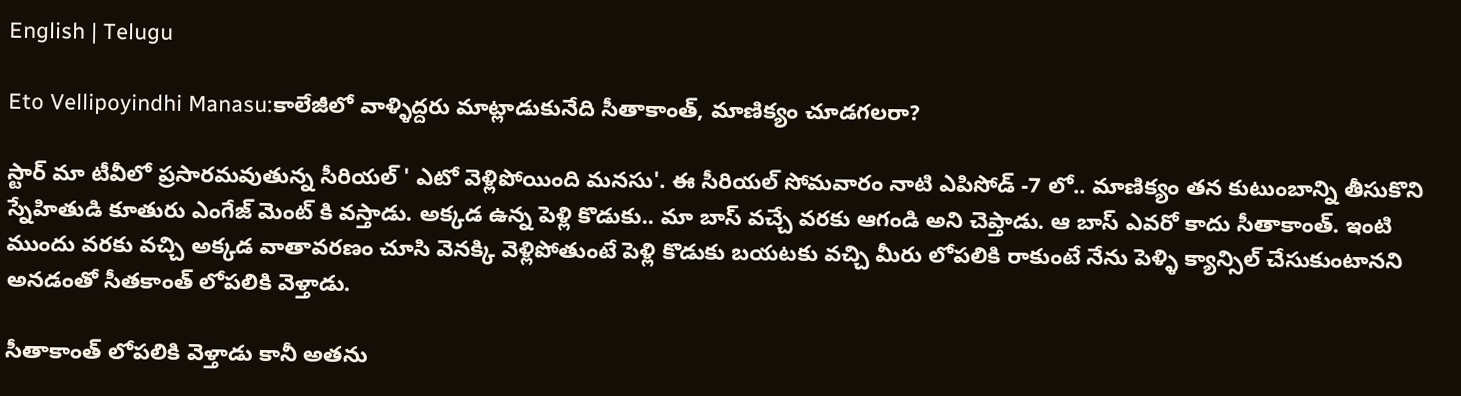English | Telugu

Eto Vellipoyindhi Manasu:కాలేజీలో వాళ్ళిద్దరు మాట్లాడుకునేది సీతాకాంత్, మాణిక్యం చూడగలరా?

స్టార్ మా టీవీలో ప్రసారమవుతున్న సీరియల్ ' ఎటో వెళ్లిపోయింది మనసు'. ఈ సీరియల్ సోమవారం నాటి ఎపిసోడ్ -7 లో.. మాణిక్యం తన కుటుంబాన్ని తీసుకొని స్నేహితుడి కూతురు ఎంగేజ్ మెంట్ కి వస్తాడు. అక్కడ ఉన్న పెళ్లి కొడుకు.. మా బాస్ వచ్చే వరకు ఆగండి అని చెప్తాడు. ఆ బాస్ ఎవరో కాదు సీతాకాంత్. ఇంటి ముందు వరకు వచ్చి అక్కడ వాతావరణం చూసి వెనక్కి వెళ్లిపోతుంటే పెళ్లి కొడుకు బయటకు వచ్చి మీరు లోపలికి రాకుంటే నేను పెళ్ళి క్యాన్సిల్ చేసుకుంటానని అనడంతో సీతకాంత్ లోపలికి వెళ్తాడు.

సీతాకాంత్ లోపలికి వెళ్తాడు కానీ అతను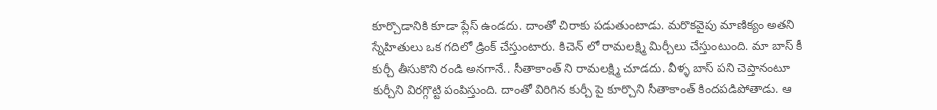కూర్చొడానికి కూడా ప్లేస్ ఉండదు. దాంతో చిరాకు పడుతుంటాడు. మరొకవైపు మాణిక్యం అతని స్నేహితులు ఒక గదిలో డ్రింక్ చేస్తుంటారు. కిచెన్ లో రామలక్ష్మి మిర్చీలు చేస్తుంటుంది. మా బాస్ కీ కుర్చీ తీసుకొని రండి అనగానే.. సీతాకాంత్ ని రామలక్ష్మి చూడదు. వీళ్ళ బాస్ పని చెప్తానంటూ కుర్చీని విరగ్గొట్టి పంపిస్తుంది. దాంతో విరిగిన కుర్చీ పై కూర్చొని సీతాకాంత్ కిందపడిపోతాడు. ఆ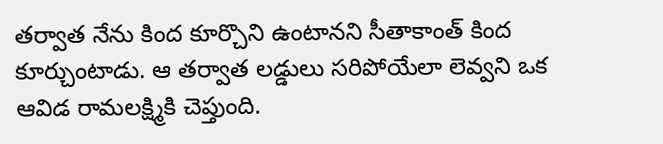తర్వాత నేను కింద కూర్చొని ఉంటానని సీతాకాంత్ కింద కూర్చుంటాడు. ఆ తర్వాత లడ్డులు సరిపోయేలా లెవ్వని ఒక ఆవిడ రామలక్ష్మికి చెప్తుంది.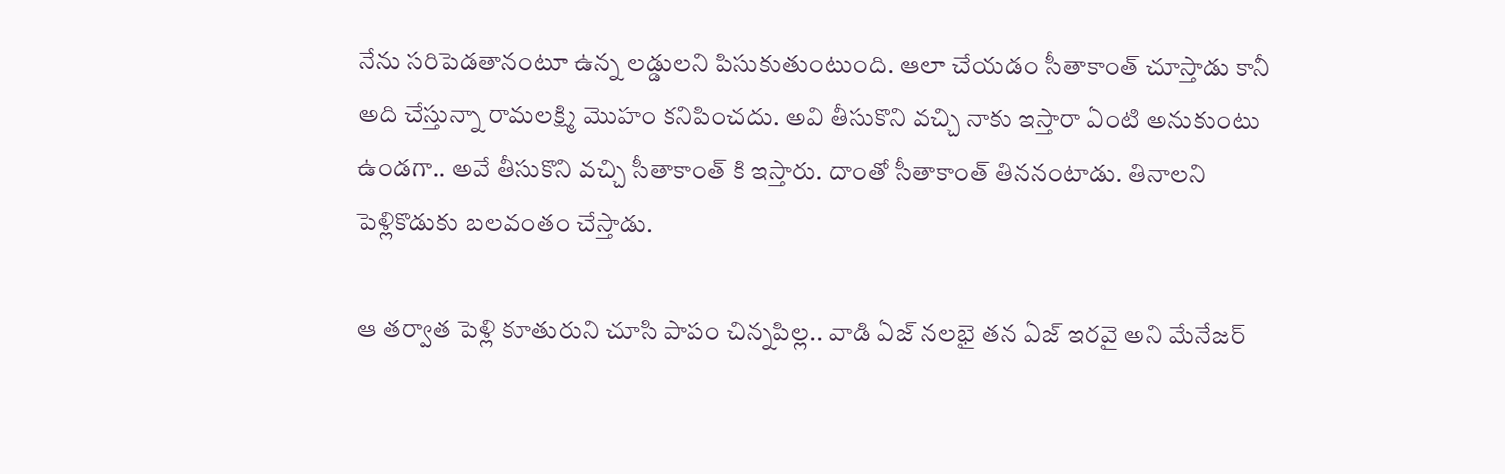నేను సరిపెడతానంటూ ఉన్న లడ్డులని పిసుకుతుంటుంది. ఆలా చేయడం సీతాకాంత్ చూస్తాడు కానీ అది చేస్తున్నా రామలక్ష్మి మొహం కనిపించదు. అవి తీసుకొని వచ్చి నాకు ఇస్తారా ఏంటి అనుకుంటు ఉండగా.. అవే తీసుకొని వచ్చి సీతాకాంత్ కి ఇస్తారు. దాంతో సీతాకాంత్ తిననంటాడు. తినాలని పెళ్లికొడుకు బలవంతం చేస్తాడు.

ఆ తర్వాత పెళ్లి కూతురుని చూసి పాపం చిన్నపిల్ల.. వాడి ఏజ్ నలభై తన ఏజ్ ఇరవై అని మేనేజర్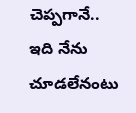చెప్పగానే.. ఇది నేను చూడలేనంటు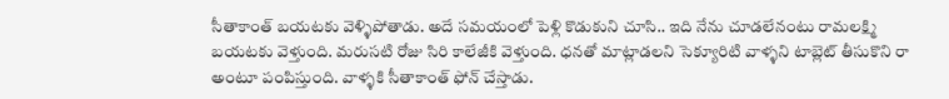సీతాకాంత్ బయటకు వెళ్ళిపోతాడు. అదే సమయంలో పెళ్లి కొడుకుని చూసి.. ఇది నేను చూడలేనంటు రామలక్ష్మి బయటకు వెళ్తుంది. మరుసటి రోజు సిరి కాలేజీకి వెళ్తుంది. ధనతో మాట్లాడలని సెక్యూరిటి వాళ్ళని టాబ్లెట్ తీసుకొని రా అంటూ పంపిస్తుంది. వాళ్ళకి సీతాకాంత్ ఫోన్ చేస్తాడు.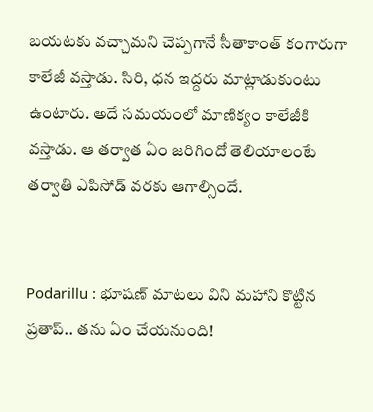బయటకు వచ్చామని చెప్పగానే సీతాకాంత్ కంగారుగా కాలేజీ వస్తాడు. సిరి, ధన ఇద్దరు మాట్లాడుకుంటు ఉంటారు. అదే సమయంలో మాణిక్యం కాలేజీకి వస్తాడు. ఆ తర్వాత ఏం జరిగిందో తెలియాలంటే తర్వాతి ఎపిసోడ్ వరకు ఆగాల్సిందే.


Podarillu : భూషణ్ మాటలు విని మహాని కొట్టిన ప్రతాప్.. తను ఏం చేయనుంది!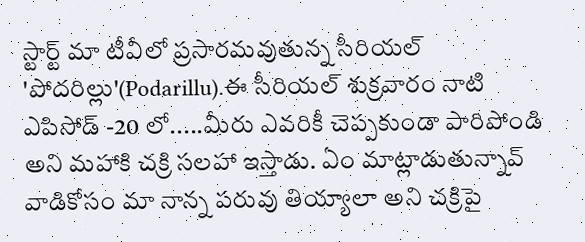స్టార్ట్ మా టీవీలో ప్రసారమవుతున్న సీరియల్ 'పోదరిల్లు'(Podarillu).ఈ సీరియల్ శుక్రవారం నాటి ఎపిసోడ్ -20 లో.....మీరు ఎవరికీ చెప్పకుండా పారిపోండి అని మహాకి చక్రి సలహా ఇస్తాడు. ఏం మాట్లాడుతున్నావ్ వాడికోసం మా నాన్న పరువు తియ్యాలా అని చక్రిపై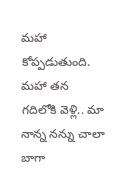మహా కోప్పడుతుంది. మహా తన గదిలోకి వెళ్లి.. మా నాన్న నన్ను చాలా బాగా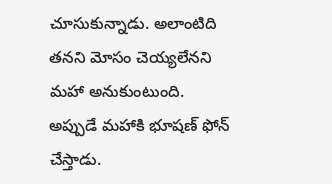చూసుకున్నాడు. అలాంటిది తనని మోసం చెయ్యలేనని మహా అనుకుంటుంది. అప్పుడే మహాకి భూషణ్ ఫోన్ చేస్తాడు.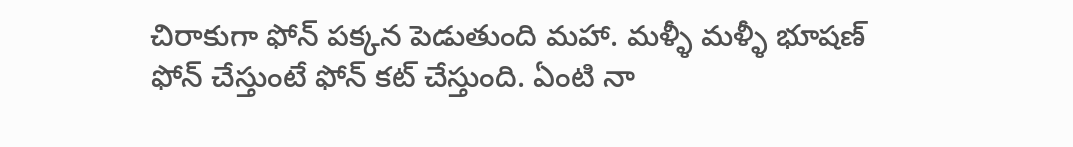చిరాకుగా ఫోన్ పక్కన పెడుతుంది మహా. మళ్ళీ మళ్ళీ భూషణ్ ఫోన్ చేస్తుంటే ఫోన్ కట్ చేస్తుంది. ఏంటి నా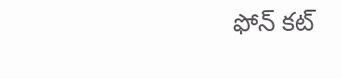ఫోన్ కట్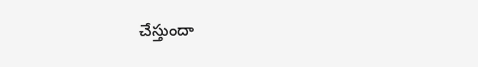చేస్తుందా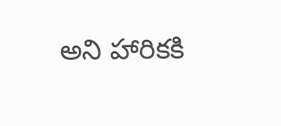అని హారికకి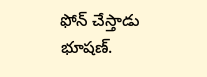ఫోన్ చేస్తాడు భూషణ్.